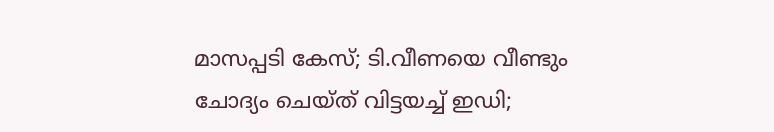മാസപ്പടി കേസ്; ടി.വീണയെ വീണ്ടും ചോദ്യം ചെയ്ത് വിട്ടയച്ച് ഇഡി;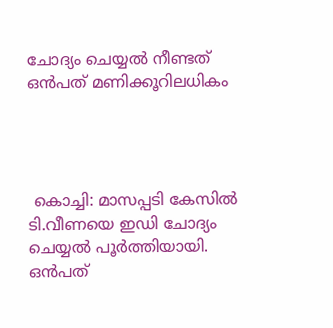ചോദ്യം ചെയ്യൽ നീണ്ടത് ഒൻപത് മണിക്കൂറിലധികം




 കൊച്ചി: മാസപ്പടി കേസിൽ ടി.വീണയെ ഇഡി ചോദ്യം ചെയ്യൽ പൂർത്തിയായി. ഒൻപത്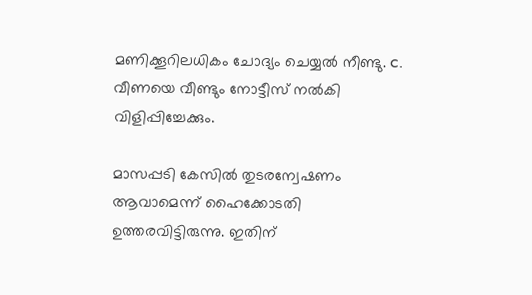മണിക്കൂറിലധികം ചോദ്യം ചെയ്യൽ നീണ്ടു. c. വീണയെ വീണ്ടും നോട്ടീസ് നൽകി വിളിപ്പിച്ചേക്കും.

മാസപ്പടി കേസിൽ തുടരന്വേഷണം ആവാമെന്ന് ഹൈക്കോടതി ഉത്തരവിട്ടിരുന്നു. ഇതിന്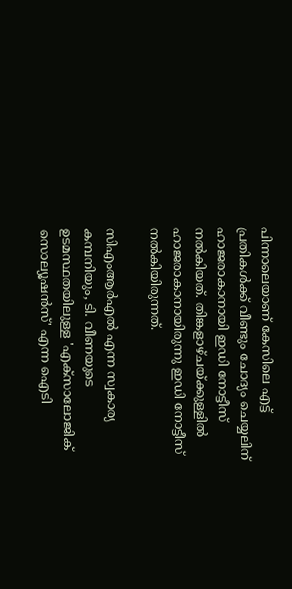പിന്നാലെയാണ് കേസിലെ എട്ട് പ്രതികൾക്ക് വീണ്ടും ചോദ്യം ചെയ്യലിന് ഹാജരാകാനായി ഇഡി നോട്ടീസ് നൽകിയത്. തിങ്കളാഴ്ചയ്ക്കുള്ളിൽ ഹാജരാകാനായിരുന്നു ഇഡി നോട്ടീസ് നൽകിയിരുന്നത്.

സിഎംആർഎൽ എന്ന സ്വകാര്യ കമ്പനിയും, ടി. വീണയുടെ ഉടമസ്ഥതയിലുള്ള 'എക്‌സാലോജിക് സൊല്യൂഷൻസ്' എന്ന ഐടി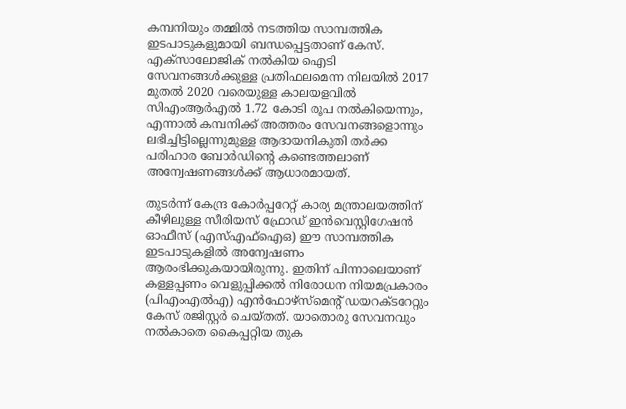കമ്പനിയും തമ്മിൽ നടത്തിയ സാമ്പത്തിക ഇടപാടുകളുമായി ബന്ധപ്പെട്ടതാണ് കേസ്. എക്‌സാലോജിക് നൽകിയ ഐടി സേവനങ്ങൾക്കുള്ള പ്രതിഫലമെന്ന നിലയിൽ 2017 മുതൽ 2020 വരെയുള്ള കാലയളവിൽ സിഎംആർഎൽ 1.72 കോടി രൂപ നൽകിയെന്നും, എന്നാൽ കമ്പനിക്ക് അത്തരം സേവനങ്ങളൊന്നും ലഭിച്ചിട്ടില്ലെന്നുമുള്ള ആദായനികുതി തർക്ക പരിഹാര ബോർഡിന്റെ കണ്ടെത്തലാണ് അന്വേഷണങ്ങൾക്ക് ആധാരമായത്.

തുടർന്ന് കേന്ദ്ര കോർപ്പറേറ്റ് കാര്യ മന്ത്രാലയത്തിന് കീഴിലുള്ള സീരിയസ് ഫ്രോഡ് ഇൻവെസ്റ്റിഗേഷൻ ഓഫീസ് (എസ്എഫ്‌ഐഒ) ഈ സാമ്പത്തിക ഇടപാടുകളിൽ അന്വേഷണം ആരംഭിക്കുകയായിരുന്നു. ഇതിന് പിന്നാലെയാണ് കള്ളപ്പണം വെളുപ്പിക്കൽ നിരോധന നിയമപ്രകാരം (പിഎംഎൽഎ) എൻഫോഴ്‌സ്‌മെന്റ് ഡയറക്ടറേറ്റും കേസ് രജിസ്റ്റർ ചെയ്തത്. യാതൊരു സേവനവും നൽകാതെ കൈപ്പറ്റിയ തുക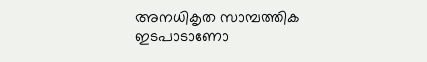അനധികൃത സാമ്പത്തിക ഇടപാടാണോ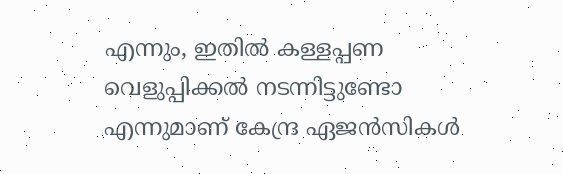എന്നും, ഇതിൽ കള്ളപ്പണ വെളുപ്പിക്കൽ നടന്നിട്ടുണ്ടോ എന്നുമാണ് കേന്ദ്ര ഏജൻസികൾ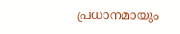പ്രധാനമായും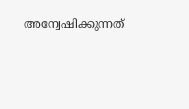അന്വേഷിക്കുന്നത്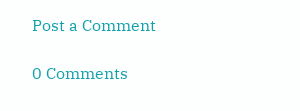Post a Comment

0 Comments